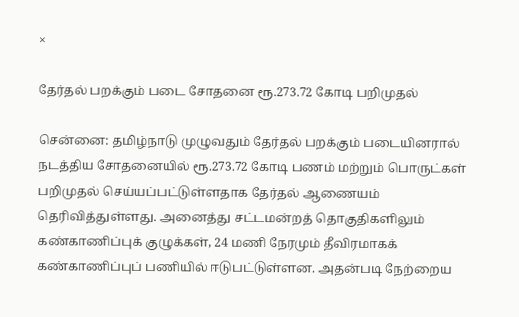×

தேர்தல் பறக்கும் படை சோதனை ரூ.273.72 கோடி பறிமுதல்

சென்னை: தமிழ்நாடு முழுவதும் தேர்தல் பறக்கும் படையினரால் நடத்திய சோதனையில் ரூ.273.72 கோடி பணம் மற்றும் பொருட்கள் பறிமுதல் செய்யப்பட்டுள்ளதாக தேர்தல் ஆணையம் தெரிவித்துள்ளது. அனைத்து சட்டமன்றத் தொகுதிகளிலும் கண்காணிப்புக் குழுக்கள், 24 மணி நேரமும் தீவிரமாகக் கண்காணிப்புப் பணியில் ஈடுபட்டுள்ளன. அதன்படி நேற்றைய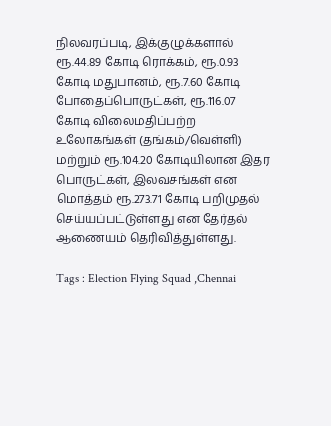நிலவரப்படி, இக்குழுக்களால் ரூ.44.89 கோடி ரொக்கம், ரூ.0.93 கோடி மதுபானம், ரூ.7.60 கோடி போதைப்பொருட்கள், ரூ.116.07 கோடி விலைமதிப்பற்ற உலோகங்கள் (தங்கம்/வெள்ளி) மற்றும் ரூ.104.20 கோடியிலான இதர பொருட்கள், இலவசங்கள் என மொத்தம் ரூ.273.71 கோடி பறிமுதல் செய்யப்பட்டுள்ளது என தேர்தல் ஆணையம் தெரிவித்துள்ளது.

Tags : Election Flying Squad ,Chennai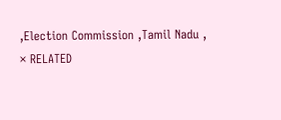,Election Commission ,Tamil Nadu ,
× RELATED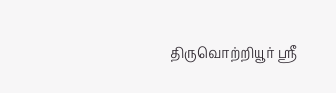திருவொற்றியூர் ஸ்ரீ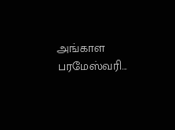அங்காள பரமேஸ்வரி...